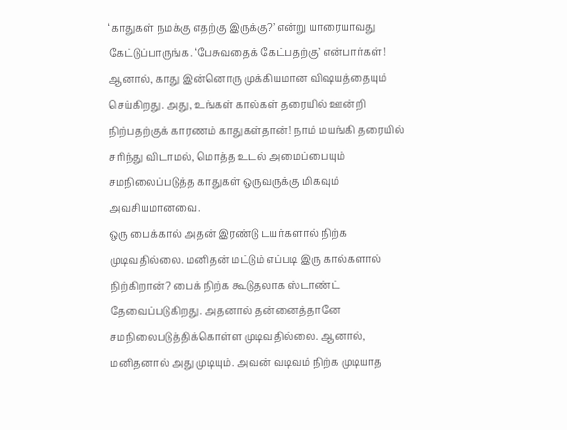‘காதுகள் நமக்கு எதற்கு இருக்கு?’ என்று யாரையாவது கேட்டுப்பாருங்க. ‘பேசுவதைக் கேட்பதற்கு’ என்பார்கள்! ஆனால், காது இன்னொரு முக்கியமான விஷயத்தையும் செய்கிறது. அது, உங்கள் கால்கள் தரையில் ஊன்றி நிற்பதற்குக் காரணம் காதுகள்தான்! நாம் மயங்கி தரையில் சரிந்து விடாமல், மொத்த உடல் அமைப்பையும் சமநிலைப்படுத்த காதுகள் ஒருவருக்கு மிகவும் அவசியமானவை.
ஒரு பைக்கால் அதன் இரண்டு டயர்களால் நிற்க முடிவதில்லை. மனிதன் மட்டும் எப்படி இரு கால்களால் நிற்கிறான்? பைக் நிற்க கூடுதலாக ஸ்டாண்ட் தேவைப்படுகிறது. அதனால் தன்னைத்தானே சமநிலைபடுத்திக்கொள்ள முடிவதில்லை. ஆனால், மனிதனால் அது முடியும். அவன் வடிவம் நிற்க முடியாத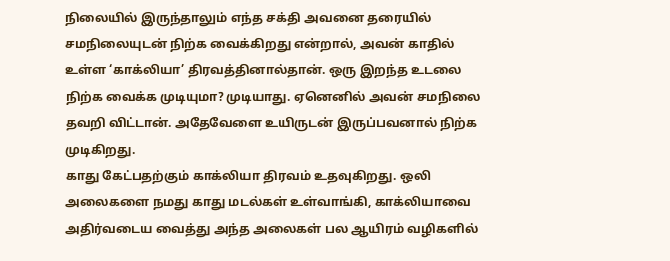நிலையில் இருந்தாலும் எந்த சக்தி அவனை தரையில் சமநிலையுடன் நிற்க வைக்கிறது என்றால், அவன் காதில் உள்ள ‘காக்லியா’ திரவத்தினால்தான். ஒரு இறந்த உடலை நிற்க வைக்க முடியுமா? முடியாது. ஏனெனில் அவன் சமநிலை தவறி விட்டான். அதேவேளை உயிருடன் இருப்பவனால் நிற்க முடிகிறது.
காது கேட்பதற்கும் காக்லியா திரவம் உதவுகிறது. ஒலி அலைகளை நமது காது மடல்கள் உள்வாங்கி, காக்லியாவை அதிர்வடைய வைத்து அந்த அலைகள் பல ஆயிரம் வழிகளில்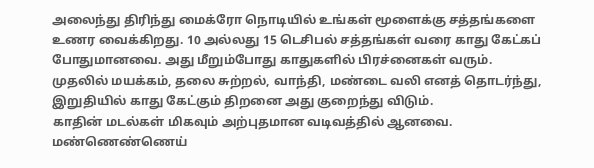அலைந்து திரிந்து மைக்ரோ நொடியில் உங்கள் மூளைக்கு சத்தங்களை உணர வைக்கிறது. 10 அல்லது 15 டெசிபல் சத்தங்கள் வரை காது கேட்கப் போதுமானவை. அது மீறும்போது காதுகளில் பிரச்னைகள் வரும். முதலில் மயக்கம், தலை சுற்றல், வாந்தி, மண்டை வலி எனத் தொடர்ந்து, இறுதியில் காது கேட்கும் திறனை அது குறைந்து விடும்.
காதின் மடல்கள் மிகவும் அற்புதமான வடிவத்தில் ஆனவை. மண்ணெண்ணெய்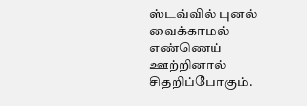ஸ்டவ்வில் புனல் வைக்காமல் எண்ணெய் ஊற்றினால் சிதறிப்போகும்.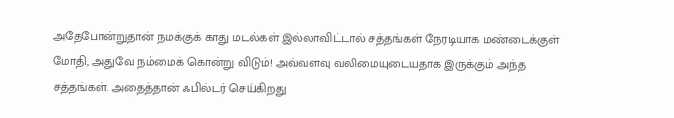அதேபோன்றுதான் நமக்குக் காது மடல்கள் இல்லாவிட்டால் சத்தங்கள் நேரடியாக மண்டைக்குள் மோதி, அதுவே நம்மைக் கொன்று விடும்! அவ்வளவு வலிமையுடையதாக இருக்கும் அந்த சத்தங்கள். அதைத்தான் ஃபில்டர் செய்கிறது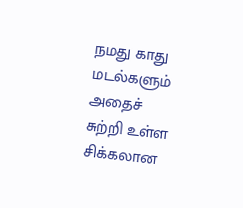நமது காது மடல்களும் அதைச் சுற்றி உள்ள சிக்கலான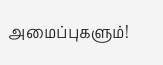அமைப்புகளும்!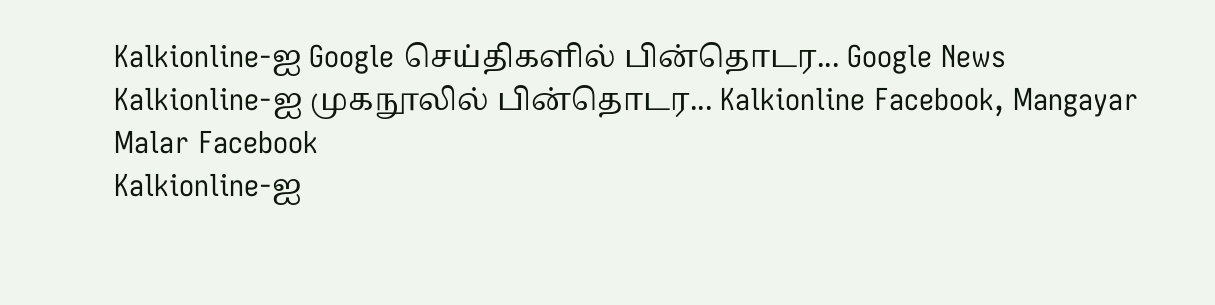Kalkionline-ஐ Google செய்திகளில் பின்தொடர... Google News
Kalkionline-ஐ முகநூலில் பின்தொடர... Kalkionline Facebook, Mangayar Malar Facebook
Kalkionline-ஐ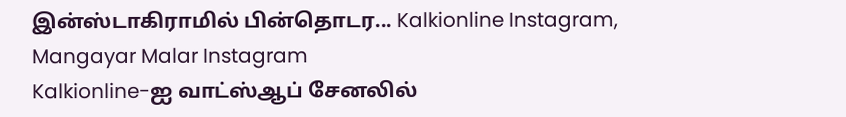இன்ஸ்டாகிராமில் பின்தொடர... Kalkionline Instagram, Mangayar Malar Instagram
Kalkionline-ஐ வாட்ஸ்ஆப் சேனலில்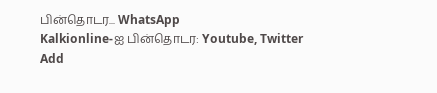பின்தொடர... WhatsApp
Kalkionline-ஐ பின்தொடர: Youtube, Twitter
Add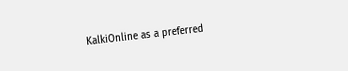KalkiOnline as a preferred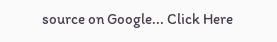source on Google... Click Here